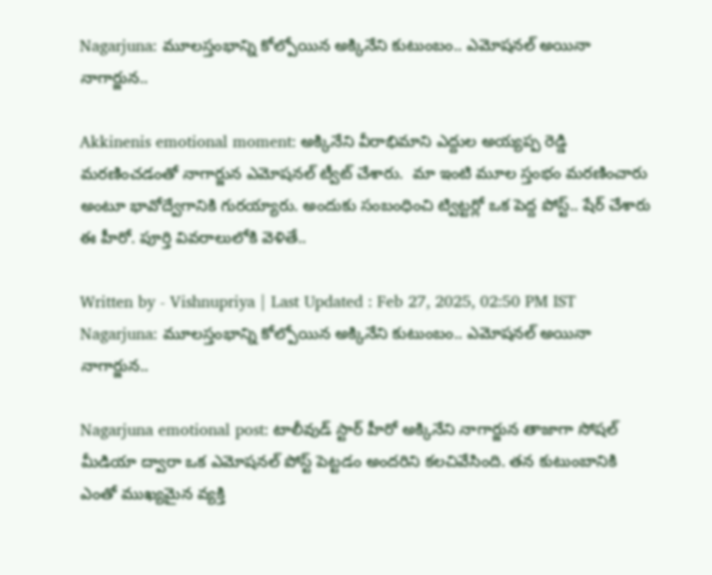Nagarjuna: మూలస్తంభాన్ని కోల్పోయిన అక్కినేని కుటుంబం.. ఎమోషనల్ అయినా నాగార్జున..

Akkinenis emotional moment: అక్కినేని వీరాభిమాని ఎద్దుల అయ్యప్ప రెడ్డి మరణించడంతో నాగార్జున ఎమోషనల్ ట్వీట్ చేశారు.  మా ఇంటి మూల స్తంభం మరణించారు అంటూ భావోద్వేగానికి గురయ్యారు. అందుకు సంబంధించి ట్విట్టర్లో ఒక పెద్ద పోస్ట్.. షేర్ చేశారు ఈ హీరో. పూర్తి వివరాలులోకి వెళితే..

Written by - Vishnupriya | Last Updated : Feb 27, 2025, 02:50 PM IST
Nagarjuna: మూలస్తంభాన్ని కోల్పోయిన అక్కినేని కుటుంబం.. ఎమోషనల్ అయినా నాగార్జున..

Nagarjuna emotional post: టాలీవుడ్ స్టార్ హీరో అక్కినేని నాగార్జున తాజాగా సోషల్ మీడియా ద్వారా ఒక ఎమోషనల్ పోస్ట్ పెట్టడం అందరిని కలచివేసింది. తన కుటుంబానికి ఎంతో ముఖ్యమైన వ్యక్తి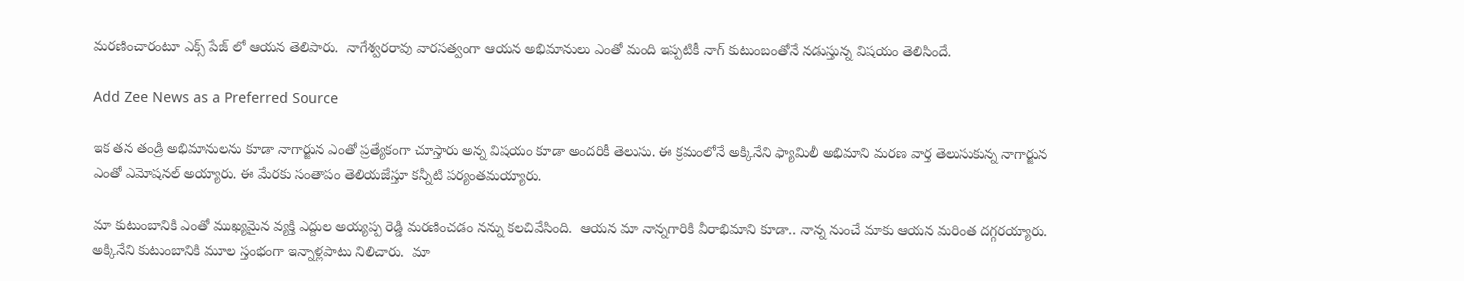మరణించారంటూ ఎక్స్ పేజ్ లో ఆయన తెలిపారు.  నాగేశ్వరరావు వారసత్వంగా ఆయన అభిమానులు ఎంతో మంది ఇప్పటికీ నాగ్ కుటుంబంతోనే నడుస్తున్న విషయం తెలిసిందే.

Add Zee News as a Preferred Source

ఇక తన తండ్రి అభిమానులను కూడా నాగార్జున ఎంతో ప్రత్యేకంగా చూస్తారు అన్న విషయం కూడా అందరికీ తెలుసు. ఈ క్రమంలోనే అక్కినేని ఫ్యామిలీ అభిమాని మరణ వార్త తెలుసుకున్న నాగార్జున ఎంతో ఎమోషనల్ అయ్యారు. ఈ మేరకు సంతాపం తెలియజేస్తూ కన్నీటి పర్యంతమయ్యారు.

మా కుటుంబానికి ఎంతో ముఖ్యమైన వ్యక్తి ఎద్దుల అయ్యప్ప రెడ్డి మరణించడం నన్ను కలచివేసింది.  ఆయన మా నాన్నగారికి వీరాభిమాని కూడా.. నాన్న నుంచే మాకు ఆయన మరింత దగ్గరయ్యారు.  అక్కినేని కుటుంబానికి మూల స్తంభంగా ఇన్నాళ్లపాటు నిలిచారు.  మా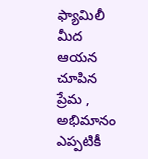ఫ్యామిలీ మీద ఆయన చూపిన ప్రేమ , అభిమానం ఎప్పటికీ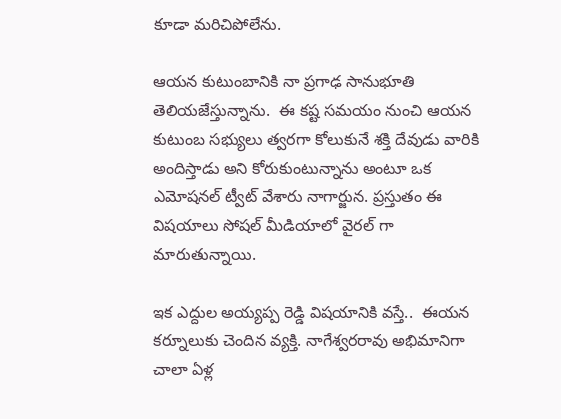కూడా మరిచిపోలేను.

ఆయన కుటుంబానికి నా ప్రగాఢ సానుభూతి తెలియజేస్తున్నాను.  ఈ కష్ట సమయం నుంచి ఆయన కుటుంబ సభ్యులు త్వరగా కోలుకునే శక్తి దేవుడు వారికి అందిస్తాడు అని కోరుకుంటున్నాను అంటూ ఒక ఎమోషనల్ ట్వీట్ వేశారు నాగార్జున. ప్రస్తుతం ఈ విషయాలు సోషల్ మీడియాలో వైరల్ గా మారుతున్నాయి.

ఇక ఎద్దుల అయ్యప్ప రెడ్డి విషయానికి వస్తే..  ఈయన కర్నూలుకు చెందిన వ్యక్తి. నాగేశ్వరరావు అభిమానిగా చాలా ఏళ్ల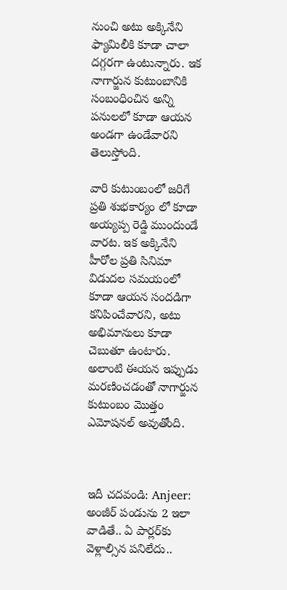నుంచి అటు అక్కినేని ఫ్యామిలీకి కూడా చాలా దగ్గరగా ఉంటున్నారు. ఇక నాగార్జున కుటుంబానికి సంబంధించిన అన్ని పనులలో కూడా ఆయన అండగా ఉండేవారని తెలుస్తోంది.

వారి కుటుంబంలో జరిగే ప్రతి శుభకార్యం లో కూడా అయ్యప్ప రెడ్డి ముందుండే వారట. ఇక అక్కినేని హీరోల ప్రతి సినిమా విడుదల సమయంలో కూడా ఆయన సందడిగా కనిపించేవారని, అటు అభిమానులు కూడా చెబుతూ ఉంటారు. అలాంటి ఈయన ఇప్పుడు మరణించడంతో నాగార్జున కుటుంబం మొత్తం ఎమోషనల్ అవుతోంది.



ఇదీ చదవండి: Anjeer: అంజీర్‌ పండును 2 ఇలా వాడితే.. ఏ పార్లర్‌కు వెళ్లాల్సిన పనిలేదు..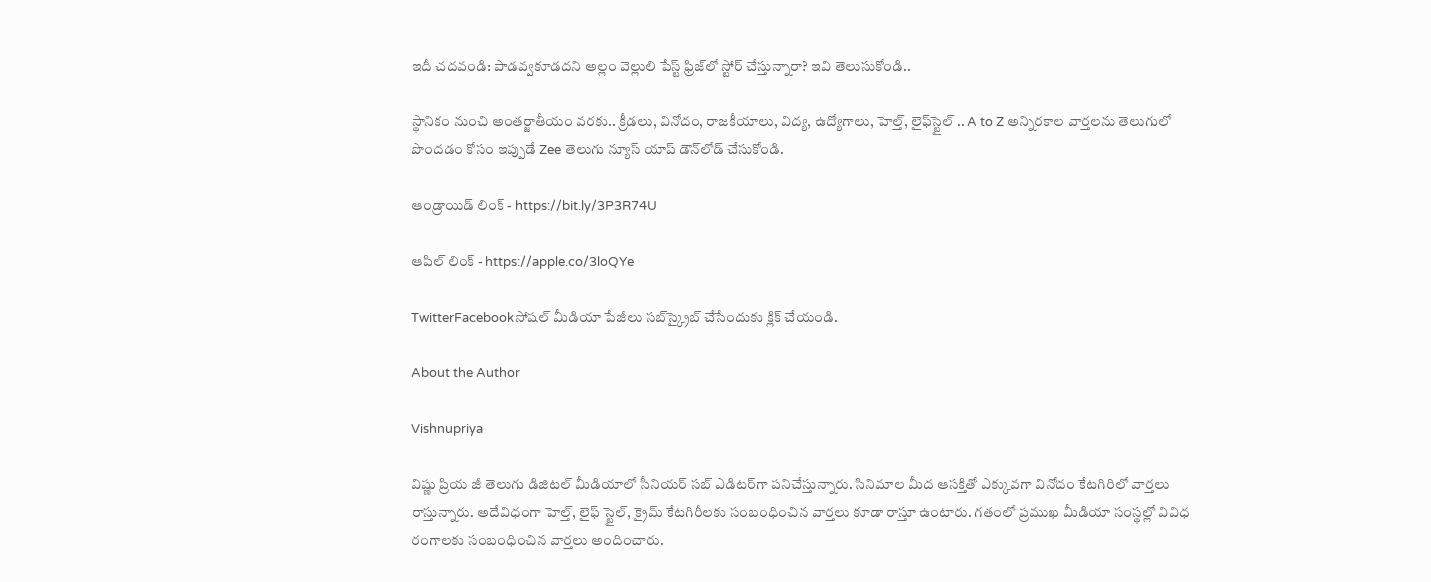ఇదీ చదవండి: పాడవ్వకూడదని అల్లం వెల్లులి పేస్ట్ ఫ్రిజ్‌లో స్టోర్‌ చేస్తున్నారా? ఇవి తెలుసుకోండి..

స్థానికం నుంచి అంతర్జాతీయం వరకు.. క్రీడలు, వినోదం, రాజకీయాలు, విద్య, ఉద్యోగాలు, హెల్త్, లైఫ్‌స్టైల్ .. A to Z అన్నిరకాల వార్తలను తెలుగులో పొందడం కోసం ఇప్పుడే Zee తెలుగు న్యూస్ యాప్ డౌన్‌లోడ్ చేసుకోండి.

ఆండ్రాయిడ్ లింక్ - https://bit.ly/3P3R74U

ఆపిల్ లింక్ - https://apple.co/3loQYe

TwitterFacebookసోషల్ మీడియా పేజీలు సబ్‌స్క్రైబ్ చేసేందుకు క్లిక్ చేయండి.

About the Author

Vishnupriya

విష్ణు ప్రియ జీ తెలుగు డిజిటల్ మీడియాలో సీనియర్ సబ్ ఎడిటర్‌గా పనిచేస్తున్నారు. సినిమాల మీద ఆసక్తితో ఎక్కువగా వినోదం కేటగిరిలో వార్తలు రాస్తున్నారు. అదేవిధంగా హెల్త్, లైఫ్ స్టైల్, క్రైమ్ కేటగిరీలకు సంబంధించిన వార్తలు కూడా రాస్తూ ఉంటారు. గతంలో ప్రముఖ మీడియా సంస్థల్లో వివిధ రంగాలకు సంబంధించిన వార్తలు అందించారు.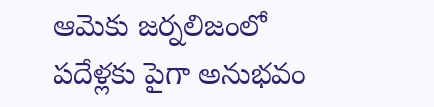ఆమెకు జర్నలిజంలో పదేళ్లకు పైగా అనుభవం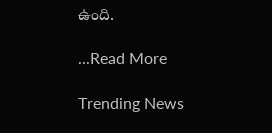ఉంది.

...Read More

Trending News